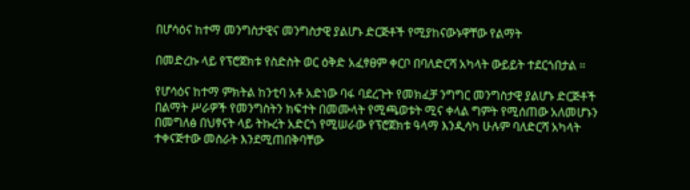በሆሳዕና ከተማ መንግስታዊና መንግስታዊ ያልሆኑ ድርጅቶች የሚያከናውኑዋቸው የልማት

በመድረኩ ላይ የፕሮጀክቱ የስድስት ወር ዕቅድ አፈፃፀም ቀርቦ በባለድርሻ አካላት ውይይት ተደርጎበታል ።

የሆሳዕና ከተማ ምክትል ከንቲባ አቶ አድነው ባፋ ባደረጉት የመክፈቻ ንግግር መንግስታዊ ያልሆኑ ድርጅቶች በልማት ሥራዎች የመንግስትን ክፍተት በመሙላት የሚጫወቱት ሚና ቀላል ግምት የሚሰጠው አለመሆኑን በመግለፅ በህፃናት ላይ ትኩረት አድርጎ የሚሠራው የፕሮጀክቱ ዓላማ እንዲሳካ ሁሉም ባለድርሻ አካላት ተቀናጅተው መስራት እንደሚጠበቅባቸው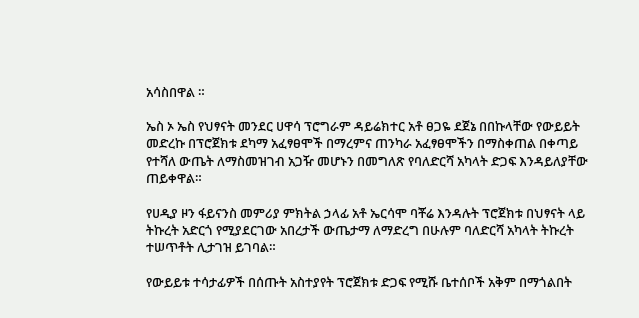አሳስበዋል ።

ኤስ ኦ ኤስ የህፃናት መንደር ሀዋሳ ፕሮግራም ዳይሬክተር አቶ ፀጋዬ ደጀኔ በበኩላቸው የውይይት መድረኩ በፕሮጀክቱ ደካማ አፈፃፀሞች በማረምና ጠንካራ አፈፃፀሞችን በማስቀጠል በቀጣይ የተሻለ ውጤት ለማስመዝገብ አጋዥ መሆኑን በመግለጽ የባለድርሻ አካላት ድጋፍ እንዳይለያቸው ጠይቀዋል።

የሀዲያ ዞን ፋይናንስ መምሪያ ምክትል ኃላፊ አቶ ኤርሳሞ ባቾሬ እንዳሉት ፕሮጀክቱ በህፃናት ላይ ትኩረት አድርጎ የሚያደርገው አበረታች ውጤታማ ለማድረግ በሁሉም ባለድርሻ አካላት ትኩረት ተሠጥቶት ሊታገዝ ይገባል።

የውይይቱ ተሳታፊዎች በሰጡት አስተያየት ፕሮጀክቱ ድጋፍ የሚሹ ቤተሰቦች አቅም በማጎልበት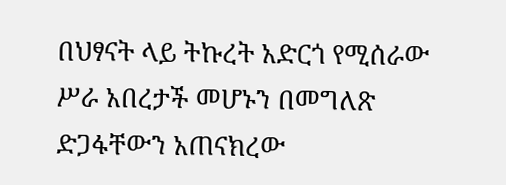በህፃናት ላይ ትኩረት አድርጎ የሚሰራው ሥራ አበረታች መሆኑን በመግለጽ ድጋፋቸውን አጠናክረው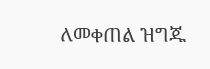ለመቀጠል ዝግጁ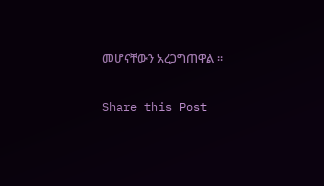መሆናቸውን አረጋግጠዋል ።

Share this Post